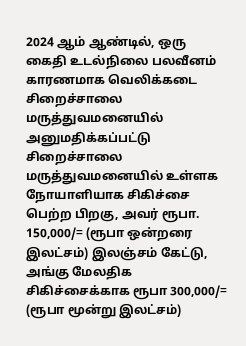2024 ஆம் ஆண்டில், ஒரு கைதி உடல்நிலை பலவீனம் காரணமாக வெலிக்கடை சிறைச்சாலை மருத்துவமனையில் அனுமதிக்கப்பட்டு சிறைச்சாலை மருத்துவமனையில் உள்ளக நோயாளியாக சிகிச்சை பெற்ற பிறகு, அவர் ரூபா. 150,000/= (ரூபா ஒன்றரை இலட்சம்) இலஞ்சம் கேட்டு, அங்கு மேலதிக சிகிச்சைக்காக ரூபா 300,000/= (ரூபா மூன்று இலட்சம்)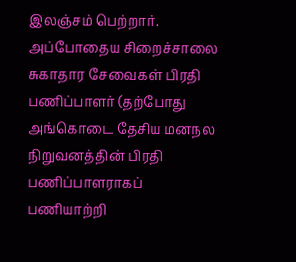இலஞ்சம் பெற்றார். அப்போதைய சிறைச்சாலை சுகாதார சேவைகள் பிரதி பணிப்பாளர் (தற்போது அங்கொடை தேசிய மனநல நிறுவனத்தின் பிரதி பணிப்பாளராகப் பணியாற்றி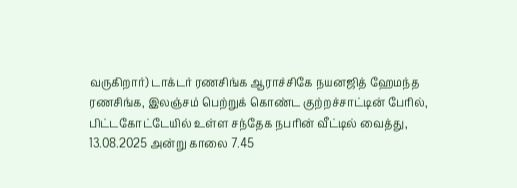வருகிறார்) டாக்டர் ரணசிங்க ஆராச்சிகே நயனஜித் ஹேமந்த ரணசிங்க, இலஞ்சம் பெற்றுக் கொண்ட குற்றச்சாட்டின் பேரில், பிட்டகோட்டேயில் உள்ள சந்தேக நபரின் வீட்டில் வைத்து, 13.08.2025 அன்று காலை 7.45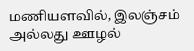மணியளவில், இலஞ்சம் அல்லது ஊழல்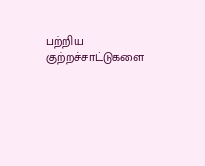பற்றிய குற்றச்சாட்டுகளை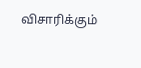விசாரிக்கும்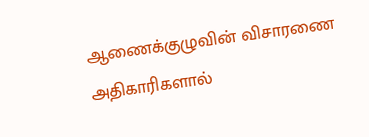ஆணைக்குழுவின் விசாரணை அதிகாரிகளால்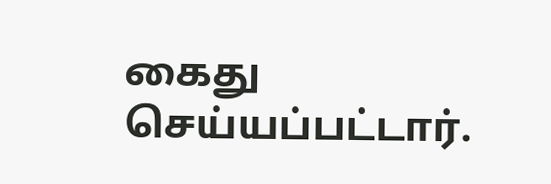கைது செய்யப்பட்டார்.